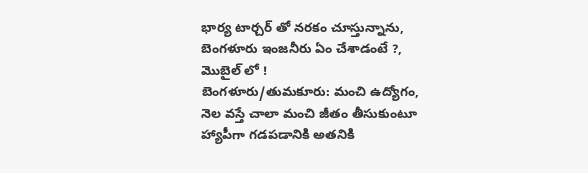భార్య టార్చర్ తో నరకం చూస్తున్నాను, బెంగళూరు ఇంజనీరు ఏం చేశాడంటే ?, మొబైల్ లో !
బెంగళూరు/తుమకూరు: మంచి ఉద్యోగం, నెల వస్తే చాలా మంచి జీతం తీసుకుంటూ హ్యాపీగా గడపడానికి అతనికి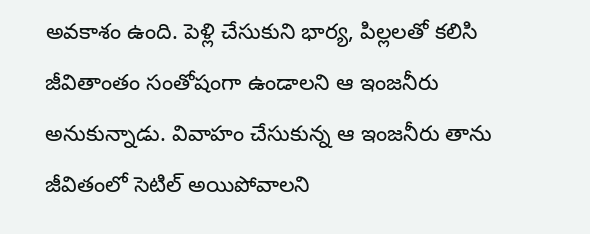అవకాశం ఉంది. పెళ్లి చేసుకుని భార్య, పిల్లలతో కలిసి జీవితాంతం సంతోషంగా ఉండాలని ఆ ఇంజనీరు అనుకున్నాడు. వివాహం చేసుకున్న ఆ ఇంజనీరు తాను జీవితంలో సెటిల్ అయిపోవాలని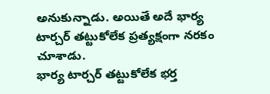అనుకున్నాడు. అయితే అదే భార్య టార్చర్ తట్టుకోలేక ప్రత్యక్షంగా నరకం చూశాడు.
భార్య టార్చర్ తట్టుకోలేక భర్త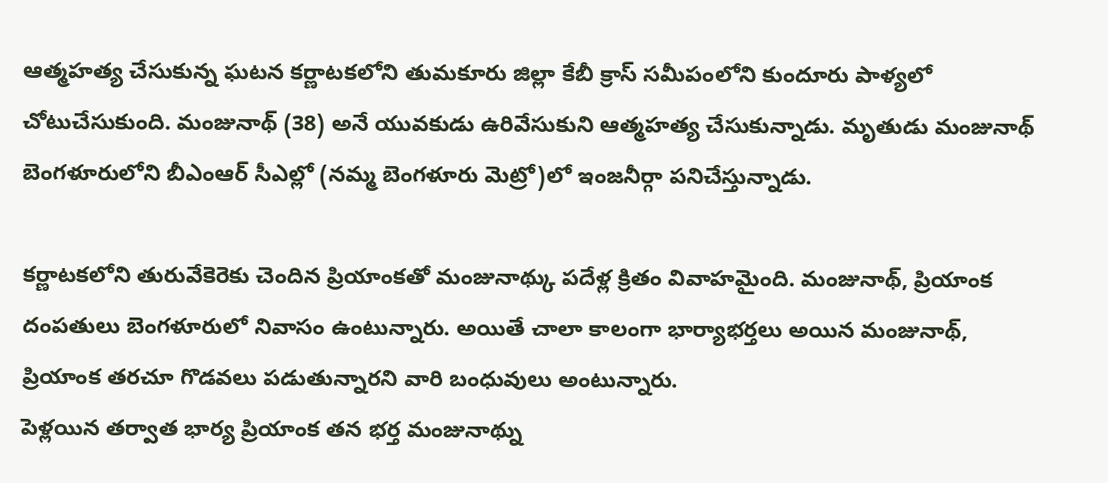ఆత్మహత్య చేసుకున్న ఘటన కర్ణాటకలోని తుమకూరు జిల్లా కేబీ క్రాస్ సమీపంలోని కుందూరు పాళ్యలో చోటుచేసుకుంది. మంజునాథ్ (38) అనే యువకుడు ఉరివేసుకుని ఆత్మహత్య చేసుకున్నాడు. మృతుడు మంజునాథ్ బెంగళూరులోని బీఎంఆర్ సీఎల్లో (నమ్మ బెంగళూరు మెట్రో)లో ఇంజనీర్గా పనిచేస్తున్నాడు.

కర్ణాటకలోని తురువేకెరెకు చెందిన ప్రియాంకతో మంజునాథ్కు పదేళ్ల క్రితం వివాహమైంది. మంజునాథ్, ప్రియాంక దంపతులు బెంగళూరులో నివాసం ఉంటున్నారు. అయితే చాలా కాలంగా భార్యాభర్తలు అయిన మంజునాథ్, ప్రియాంక తరచూ గొడవలు పడుతున్నారని వారి బంధువులు అంటున్నారు.
పెళ్లయిన తర్వాత భార్య ప్రియాంక తన భర్త మంజునాథ్ను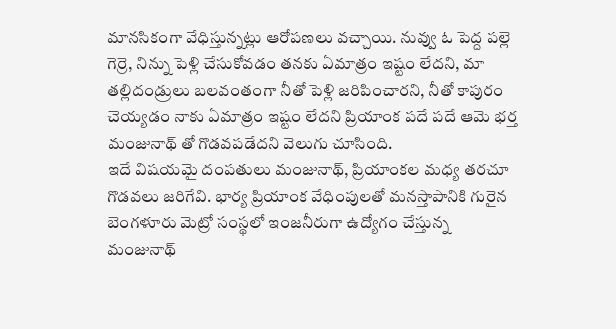మానసికంగా వేధిస్తున్నట్లు ఆరోపణలు వచ్చాయి. నువ్వు ఓ పెద్ద పల్లె గెర్రె, నిన్ను పెళ్లి చేసుకోవడం తనకు ఏమాత్రం ఇష్టం లేదని, మా తల్లిదండ్రులు బలవంతంగా నీతో పెళ్లి జరిపించారని, నీతో కాపురం చెయ్యడం నాకు ఏమాత్రం ఇష్టం లేదని ప్రియాంక పదే పదే ఆమె భర్త మంజునాథ్ తో గొడవపడేదని వెలుగు చూసింది.
ఇదే విషయమై దంపతులు మంజునాథ్, ప్రియాంకల మధ్య తరచూ గొడవలు జరిగేవి. భార్య ప్రియాంక వేధింపులతో మనస్తాపానికి గురైన బెంగళూరు మెట్రో సంస్థలో ఇంజనీరుగా ఉద్యోగం చేస్తున్న మంజునాథ్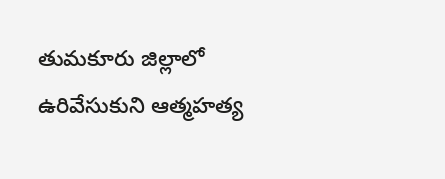తుమకూరు జిల్లాలో ఉరివేసుకుని ఆత్మహత్య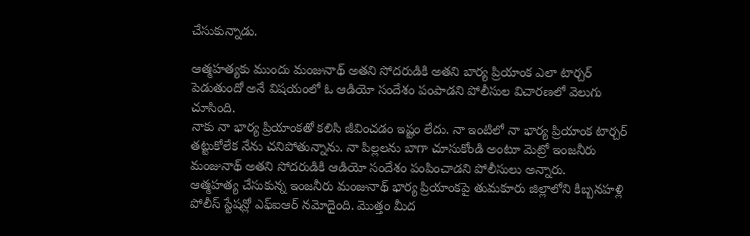చేసుకున్నాడు.

ఆత్మహత్యకు ముందు మంజునాథ్ అతని సోదరుడికి అతని బార్య ప్రియాంక ఎలా టార్చర్ పెడుతుందో అనే విషయంలో ఓ ఆడియో సందేశం పంపాడని పోలీసుల విచారణలో వెలుగు చూసింది.
నాకు నా భార్య ప్రియాంకతో కలిసి జీవించడం ఇష్టం లేదు. నా ఇంటిలో నా భార్య ప్రియాంక టార్చర్ తట్టుకోలేక నేను చనిపోతున్నాను. నా పిల్లలను బాగా చూసుకోండి అంటూ మెట్రో ఇంజనీరు మంజునాథ్ అతని సోదరుడికి ఆడియో సందేశం పంపించాడని పోలీసులు అన్నారు.
ఆత్మహత్య చేసుకున్న ఇంజనీరు మంజునాథ్ భార్య ప్రియాంకపై తుమకూరు జిల్లాలోని కిబ్బనహళ్లి పోలీస్ స్టేషన్లో ఎఫ్ఐఆర్ నమోదైంది. మొత్తం మీద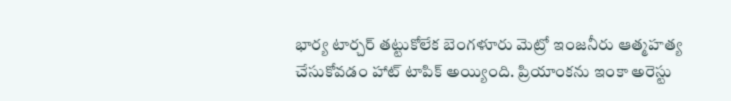భార్య టార్చర్ తట్టుకోలేక బెంగళూరు మెట్రో ఇంజనీరు ఆత్మహత్య చేసుకోవడం హాట్ టాపిక్ అయ్యింది. ప్రియాంకను ఇంకా అరెస్టు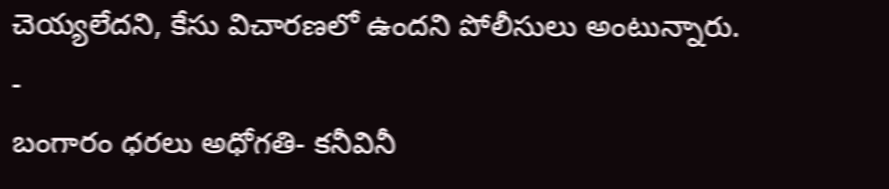చెయ్యలేదని, కేసు విచారణలో ఉందని పోలీసులు అంటున్నారు.
-
బంగారం ధరలు అధోగతి- కనీవినీ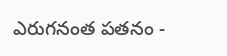ఎరుగనంత పతనం -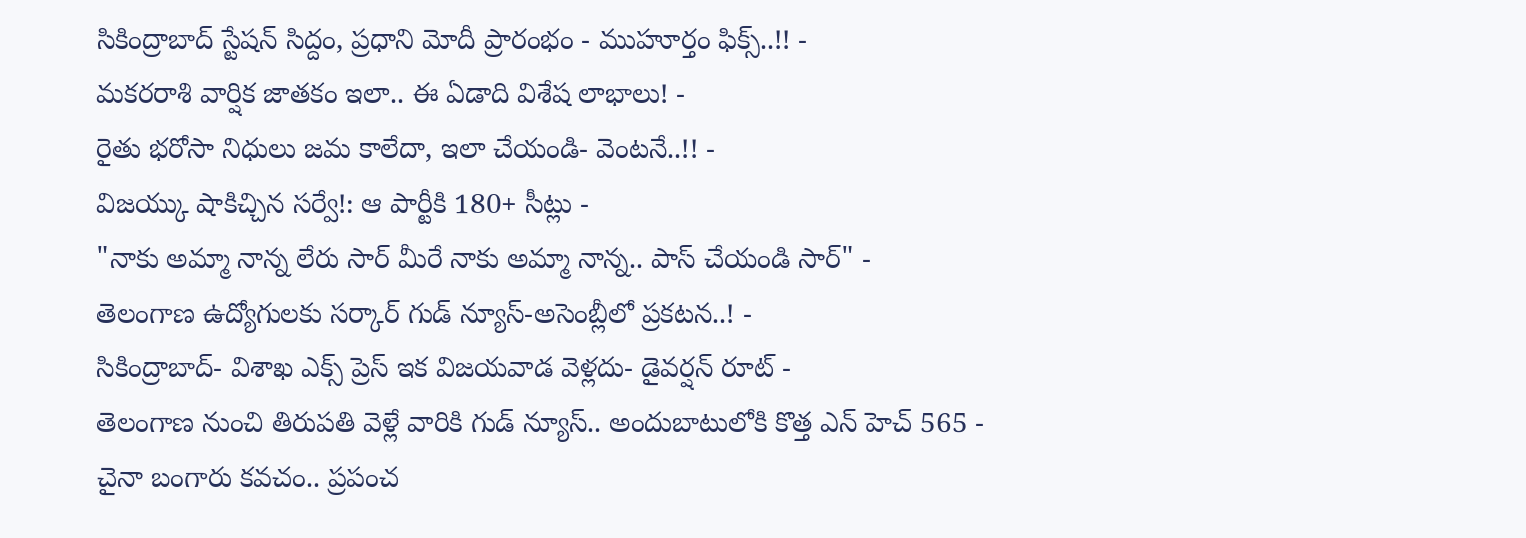సికింద్రాబాద్ స్టేషన్ సిద్దం, ప్రధాని మోదీ ప్రారంభం - ముహూర్తం ఫిక్స్..!! -
మకరరాశి వార్షిక జాతకం ఇలా.. ఈ ఏడాది విశేష లాభాలు! -
రైతు భరోసా నిధులు జమ కాలేదా, ఇలా చేయండి- వెంటనే..!! -
విజయ్కు షాకిచ్చిన సర్వే!: ఆ పార్టీకి 180+ సీట్లు -
"నాకు అమ్మా నాన్న లేరు సార్ మీరే నాకు అమ్మా నాన్న.. పాస్ చేయండి సార్" -
తెలంగాణ ఉద్యోగులకు సర్కార్ గుడ్ న్యూస్-అసెంబ్లీలో ప్రకటన..! -
సికింద్రాబాద్- విశాఖ ఎక్స్ ప్రెస్ ఇక విజయవాడ వెళ్లదు- డైవర్షన్ రూట్ -
తెలంగాణ నుంచి తిరుపతి వెళ్లే వారికి గుడ్ న్యూస్.. అందుబాటులోకి కొత్త ఎన్ హెచ్ 565 -
చైనా బంగారు కవచం.. ప్రపంచ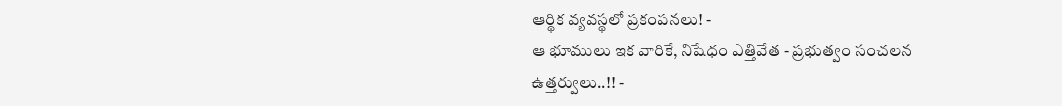ఆర్థిక వ్యవస్థలో ప్రకంపనలు! -
ఆ భూములు ఇక వారికే, నిషేధం ఎత్తివేత - ప్రభుత్వం సంచలన ఉత్తర్వులు..!! -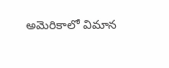అమెరికాలో విమాన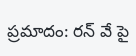ప్రమాదం: రన్ వే పై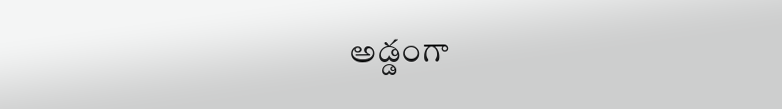అడ్డంగా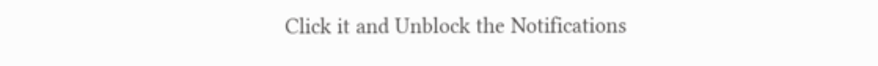Click it and Unblock the Notifications